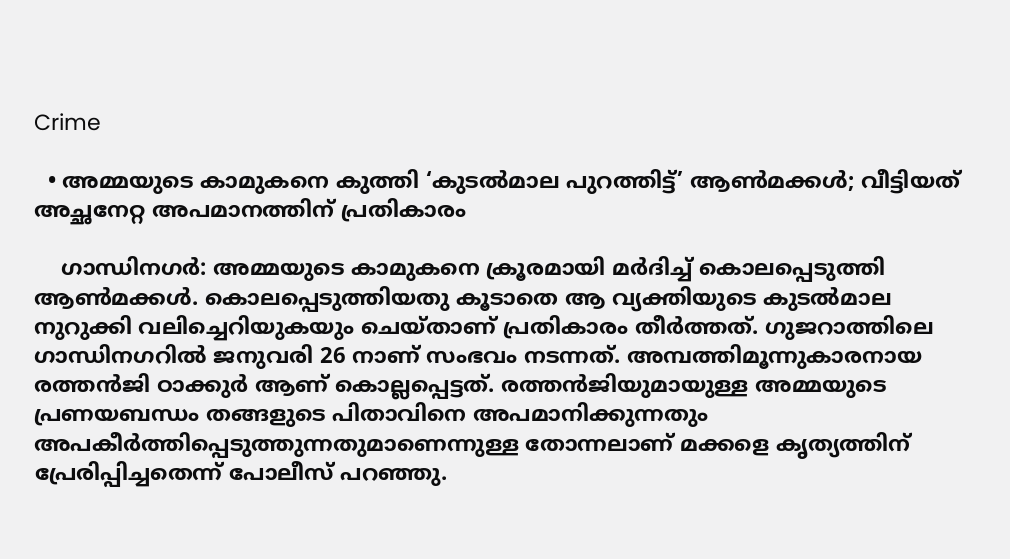Crime

  • അമ്മയുടെ കാമുകനെ കുത്തി ‘കുടല്‍മാല പുറത്തിട്ട്’ ആണ്‍മക്കള്‍; വീട്ടിയത് അച്ഛനേറ്റ അപമാനത്തിന് പ്രതികാരം

    ഗാന്ധിനഗര്‍: അമ്മയുടെ കാമുകനെ ക്രൂരമായി മര്‍ദിച്ച് കൊലപ്പെടുത്തി ആണ്‍മക്കള്‍. കൊലപ്പെടുത്തിയതു കൂടാതെ ആ വ്യക്തിയുടെ കുടല്‍മാല നുറുക്കി വലിച്ചെറിയുകയും ചെയ്താണ് പ്രതികാരം തീര്‍ത്തത്. ഗുജറാത്തിലെ ഗാന്ധിനഗറില്‍ ജനുവരി 26 നാണ് സംഭവം നടന്നത്. അമ്പത്തിമൂന്നുകാരനായ രത്തന്‍ജി ഠാക്കുര്‍ ആണ് കൊല്ലപ്പെട്ടത്. രത്തന്‍ജിയുമായുള്ള അമ്മയുടെ പ്രണയബന്ധം തങ്ങളുടെ പിതാവിനെ അപമാനിക്കുന്നതും അപകീര്‍ത്തിപ്പെടുത്തുന്നതുമാണെന്നുള്ള തോന്നലാണ് മക്കളെ കൃത്യത്തിന് പ്രേരിപ്പിച്ചതെന്ന് പോലീസ് പറഞ്ഞു.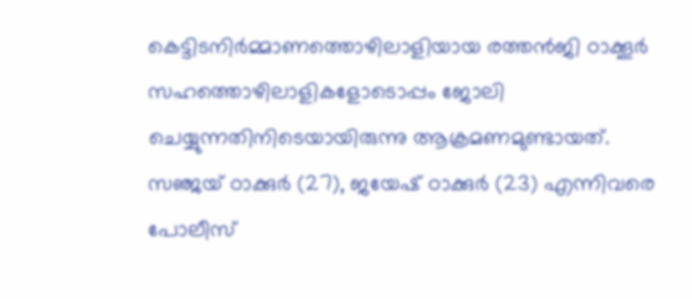കെട്ടിടനിര്‍മ്മാണത്തൊഴിലാളിയായ രത്തന്‍ജി ഠാക്കൂര്‍ സഹത്തൊഴിലാളികളോടൊപ്പം ജോലി ചെയ്യുന്നതിനിടെയായിരുന്നു ആക്രമണമുണ്ടായത്. സഞ്ജയ് ഠാക്കുര്‍ (27), ജയേഷ് ഠാക്കുര്‍ (23) എന്നിവരെ പോലീസ്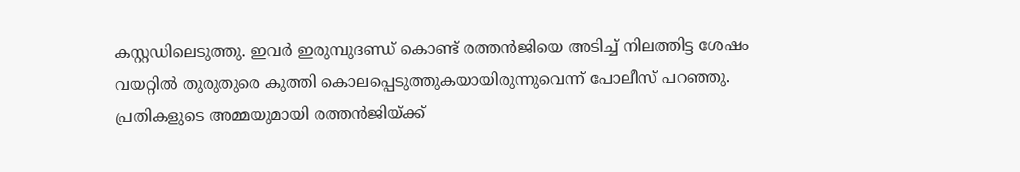കസ്റ്റഡിലെടുത്തു. ഇവര്‍ ഇരുമ്പുദണ്ഡ് കൊണ്ട് രത്തന്‍ജിയെ അടിച്ച് നിലത്തിട്ട ശേഷം വയറ്റില്‍ തുരുതുരെ കുത്തി കൊലപ്പെടുത്തുകയായിരുന്നുവെന്ന് പോലീസ് പറഞ്ഞു. പ്രതികളുടെ അമ്മയുമായി രത്തന്‍ജിയ്ക്ക്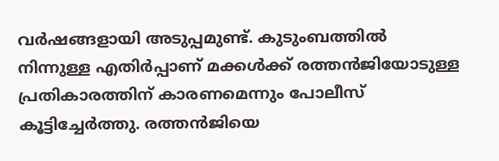വര്‍ഷങ്ങളായി അടുപ്പമുണ്ട്. കുടുംബത്തില്‍ നിന്നുള്ള എതിര്‍പ്പാണ് മക്കള്‍ക്ക് രത്തന്‍ജിയോടുള്ള പ്രതികാരത്തിന് കാരണമെന്നും പോലീസ് കൂട്ടിച്ചേര്‍ത്തു. രത്തന്‍ജിയെ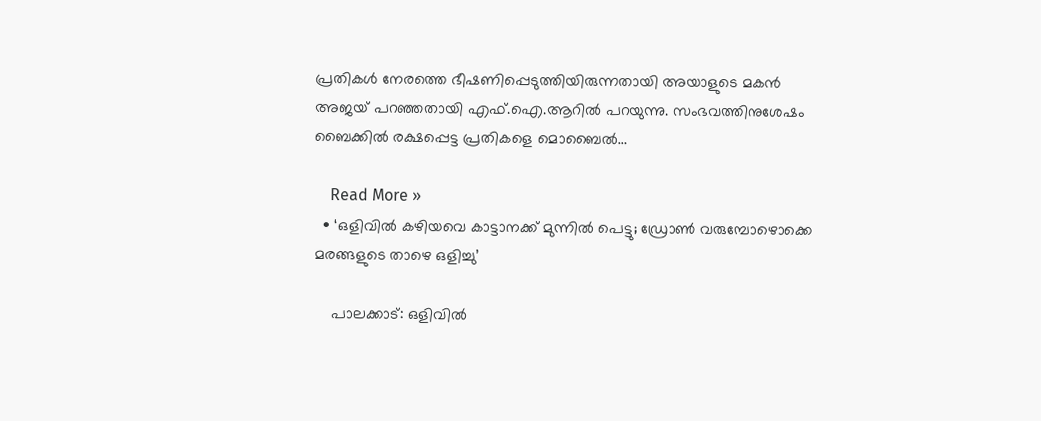പ്രതികള്‍ നേരത്തെ ഭീഷണിപ്പെടുത്തിയിരുന്നതായി അയാളുടെ മകന്‍ അജയ് പറഞ്ഞതായി എഫ്.ഐ.ആറില്‍ പറയുന്നു. സംഭവത്തിനുശേഷം ബൈക്കില്‍ രക്ഷപ്പെട്ട പ്രതികളെ മൊബൈല്‍…

    Read More »
  • ‘ഒളിവില്‍ കഴിയവെ കാട്ടാനക്ക് മുന്നില്‍ പെട്ടു; ഡ്രോണ്‍ വരുമ്പോഴൊക്കെ മരങ്ങളുടെ താഴെ ഒളിച്ചു’

    പാലക്കാട്: ഒളിവില്‍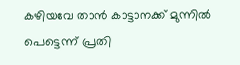കഴിയവേ താന്‍ കാട്ടാനക്ക് മുന്നില്‍ പെട്ടെന്ന് പ്രതി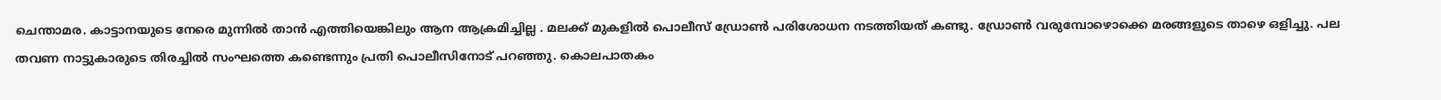ചെന്താമര. കാട്ടാനയുടെ നേരെ മുന്നില്‍ താന്‍ എത്തിയെങ്കിലും ആന ആക്രമിച്ചില്ല . മലക്ക് മുകളില്‍ പൊലീസ് ഡ്രോണ്‍ പരിശോധന നടത്തിയത് കണ്ടു. ഡ്രോണ്‍ വരുമ്പോഴൊക്കെ മരങ്ങളുടെ താഴെ ഒളിച്ചു. പല തവണ നാട്ടുകാരുടെ തിരച്ചില്‍ സംഘത്തെ കണ്ടെന്നും പ്രതി പൊലീസിനോട് പറഞ്ഞു. കൊലപാതകം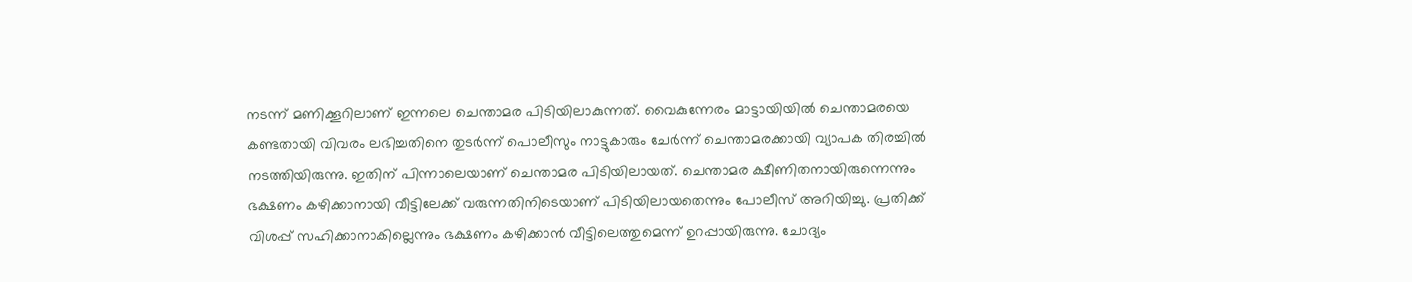നടന്ന് മണിക്കൂറിലാണ് ഇന്നലെ ചെന്താമര പിടിയിലാകുന്നത്. വൈകുന്നേരം മാട്ടായിയില്‍ ചെന്താമരയെ കണ്ടതായി വിവരം ലഭിച്ചതിനെ തുടര്‍ന്ന് പൊലീസും നാട്ടുകാരും ചേര്‍ന്ന് ചെന്താമരക്കായി വ്യാപക തിരച്ചില്‍ നടത്തിയിരുന്നു. ഇതിന് പിന്നാലെയാണ് ചെന്താമര പിടിയിലായത്. ചെന്താമര ക്ഷീണിതനായിരുന്നെന്നും ഭക്ഷണം കഴിക്കാനായി വീട്ടിലേക്ക് വരുന്നതിനിടെയാണ് പിടിയിലായതെന്നും പോലീസ് അറിയിച്ചു. പ്രതിക്ക് വിശപ്പ് സഹിക്കാനാകില്ലെന്നും ഭക്ഷണം കഴിക്കാന്‍ വീട്ടിലെത്തുമെന്ന് ഉറപ്പായിരുന്നു. ചോദ്യം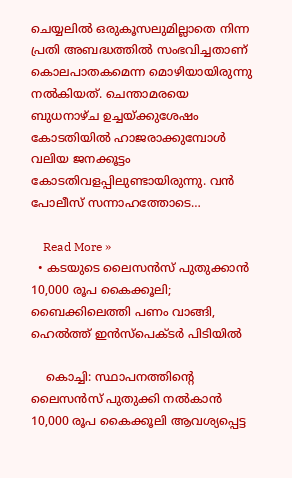ചെയ്യലില്‍ ഒരുകൂസലുമില്ലാതെ നിന്ന പ്രതി അബദ്ധത്തില്‍ സംഭവിച്ചതാണ് കൊലപാതകമെന്ന മൊഴിയായിരുന്നു നല്‍കിയത്. ചെന്താമരയെ ബുധനാഴ്ച ഉച്ചയ്ക്കുശേഷം കോടതിയില്‍ ഹാജരാക്കുമ്പോള്‍ വലിയ ജനക്കൂട്ടം കോടതിവളപ്പിലുണ്ടായിരുന്നു. വന്‍ പോലീസ് സന്നാഹത്തോടെ…

    Read More »
  • കടയുടെ ലൈസന്‍സ് പുതുക്കാന്‍ 10,000 രൂപ കൈക്കൂലി; ബൈക്കിലെത്തി പണം വാങ്ങി, ഹെല്‍ത്ത് ഇന്‍സ്പെക്ടര്‍ പിടിയില്‍

    കൊച്ചി: സ്ഥാപനത്തിന്റെ ലൈസന്‍സ് പുതുക്കി നല്‍കാന്‍ 10,000 രൂപ കൈക്കൂലി ആവശ്യപ്പെട്ട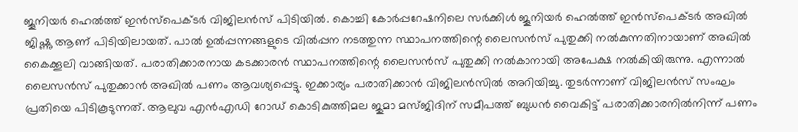ജൂനിയര്‍ ഹെല്‍ത്ത് ഇന്‍സ്പെക്ടര്‍ വിജിലന്‍സ് പിടിയില്‍. കൊച്ചി കോര്‍പ്പറേഷനിലെ സര്‍ക്കിള്‍ ജൂനിയര്‍ ഹെല്‍ത്ത് ഇന്‍സ്പെക്ടര്‍ അഖില്‍ ജിഷ്ണു ആണ് പിടിയിലായത്. പാല്‍ ഉല്‍പ്പന്നങ്ങളുടെ വില്‍പ്പന നടത്തുന്ന സ്ഥാപനത്തിന്റെ ലൈസന്‍സ് പുതുക്കി നല്‍കുന്നതിനായാണ് അഖില്‍ കൈക്കൂലി വാങ്ങിയത്. പരാതിക്കാരനായ കടക്കാരന്‍ സ്ഥാപനത്തിന്റെ ലൈസന്‍സ് പുതുക്കി നല്‍കാനായി അപേക്ഷ നല്‍കിയിരുന്നു. എന്നാല്‍ ലൈസന്‍സ് പുതുക്കാന്‍ അഖില്‍ പണം ആവശ്യപ്പെട്ടു. ഇക്കാര്യം പരാതിക്കാന്‍ വിജിലന്‍സില്‍ അറിയിച്ചു. തുടര്‍ന്നാണ് വിജിലന്‍സ് സംഘം പ്രതിയെ പിടികൂടുന്നത്. ആലുവ എന്‍എഡി റോഡ് കൊടികുത്തിമല ജുമാ മസ്ജിദിന് സമീപത്ത് ബുധന്‍ വൈകിട്ട് പരാതിക്കാരനില്‍നിന്ന് പണം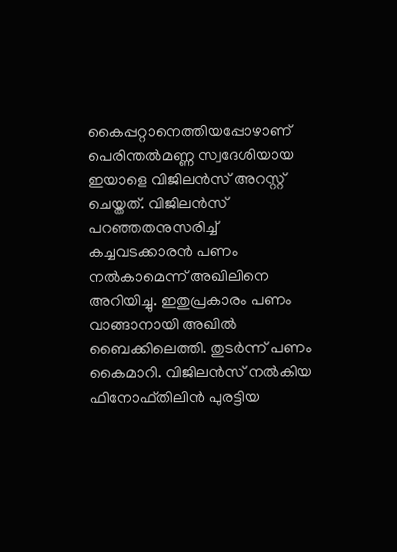കൈപ്പറ്റാനെത്തിയപ്പോഴാണ് പെരിന്തല്‍മണ്ണ സ്വദേശിയായ ഇയാളെ വിജിലന്‍സ് അറസ്റ്റ് ചെയ്തത്. വിജിലന്‍സ് പറഞ്ഞതനുസരിച്ച് കച്ചവടക്കാരന്‍ പണം നല്‍കാമെന്ന് അഖിലിനെ അറിയിച്ചു. ഇതുപ്രകാരം പണം വാങ്ങാനായി അഖില്‍ ബൈക്കിലെത്തി. തുടര്‍ന്ന് പണം കൈമാറി. വിജിലന്‍സ് നല്‍കിയ ഫിനോഫ്തിലിന്‍ പുരട്ടിയ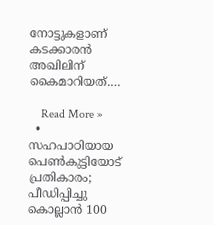നോട്ടുകളാണ് കടക്കാരന്‍ അഖിലിന് കൈമാറിയത്.…

    Read More »
  • സഹപാഠിയായ പെണ്‍കുട്ടിയോട് പ്രതികാരം; പീഡിപ്പിച്ചു കൊല്ലാന്‍ 100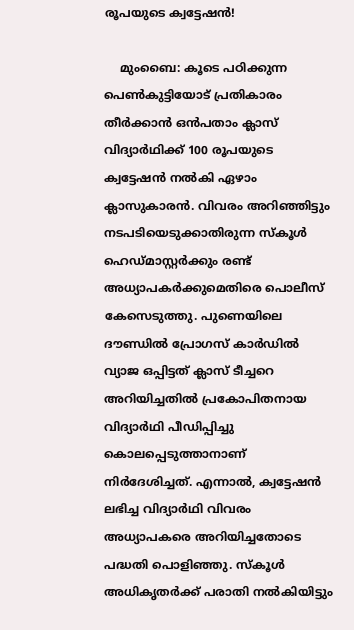രൂപയുടെ ക്വട്ടേഷന്‍!

    മുംബൈ: കൂടെ പഠിക്കുന്ന പെണ്‍കുട്ടിയോട് പ്രതികാരം തീര്‍ക്കാന്‍ ഒന്‍പതാം ക്ലാസ് വിദ്യാര്‍ഥിക്ക് 100 രൂപയുടെ ക്വട്ടേഷന്‍ നല്‍കി ഏഴാം ക്ലാസുകാരന്‍. വിവരം അറിഞ്ഞിട്ടും നടപടിയെടുക്കാതിരുന്ന സ്‌കൂള്‍ ഹെഡ്മാസ്റ്റര്‍ക്കും രണ്ട് അധ്യാപകര്‍ക്കുമെതിരെ പൊലീസ് കേസെടുത്തു. പുണെയിലെ ദൗണ്ഡില്‍ പ്രോഗസ് കാര്‍ഡില്‍ വ്യാജ ഒപ്പിട്ടത് ക്ലാസ് ടീച്ചറെ അറിയിച്ചതില്‍ പ്രകോപിതനായ വിദ്യാര്‍ഥി പീഡിപ്പിച്ചു കൊലപ്പെടുത്താനാണ് നിര്‍ദേശിച്ചത്. എന്നാല്‍, ക്വട്ടേഷന്‍ ലഭിച്ച വിദ്യാര്‍ഥി വിവരം അധ്യാപകരെ അറിയിച്ചതോടെ പദ്ധതി പൊളിഞ്ഞു. സ്‌കൂള്‍ അധികൃതര്‍ക്ക് പരാതി നല്‍കിയിട്ടും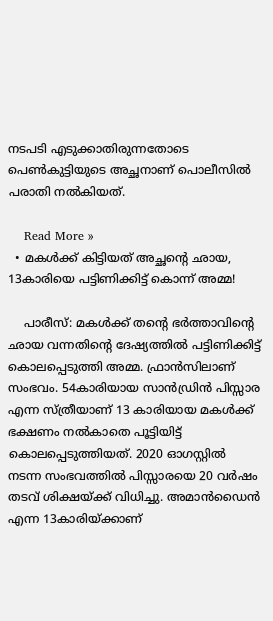നടപടി എടുക്കാതിരുന്നതോടെ പെണ്‍കുട്ടിയുടെ അച്ഛനാണ് പൊലീസില്‍ പരാതി നല്‍കിയത്.

    Read More »
  • മകള്‍ക്ക് കിട്ടിയത് അച്ഛന്റെ ഛായ, 13കാരിയെ പട്ടിണിക്കിട്ട് കൊന്ന് അമ്മ!

    പാരീസ്: മകള്‍ക്ക് തന്റെ ഭര്‍ത്താവിന്റെ ഛായ വന്നതിന്റെ ദേഷ്യത്തില്‍ പട്ടിണിക്കിട്ട് കൊലപ്പെടുത്തി അമ്മ. ഫ്രാന്‍സിലാണ് സംഭവം. 54കാരിയായ സാന്‍ഡ്രിന്‍ പിസ്സാര എന്ന സ്ത്രീയാണ് 13 കാരിയായ മകള്‍ക്ക് ഭക്ഷണം നല്‍കാതെ പൂട്ടിയിട്ട് കൊലപ്പെടുത്തിയത്. 2020 ഓഗസ്റ്റില്‍ നടന്ന സംഭവത്തില്‍ പിസ്സാരയെ 20 വര്‍ഷം തടവ് ശിക്ഷയ്ക്ക് വിധിച്ചു. അമാന്‍ഡൈന്‍ എന്ന 13കാരിയ്ക്കാണ്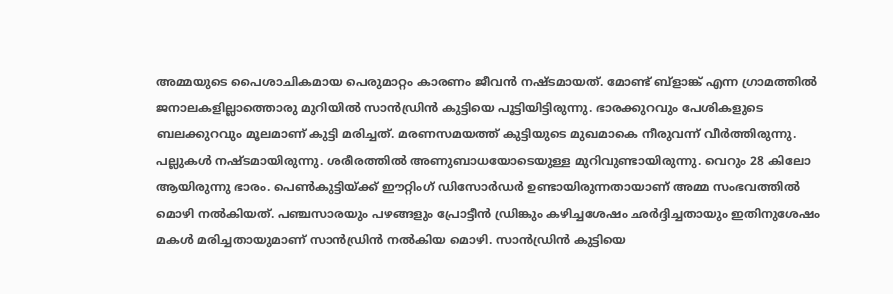അമ്മയുടെ പൈശാചികമായ പെരുമാറ്റം കാരണം ജീവന്‍ നഷ്ടമായത്. മോണ്ട് ബ്‌ളാങ്ക് എന്ന ഗ്രാമത്തില്‍ ജനാലകളില്ലാത്തൊരു മുറിയില്‍ സാന്‍ഡ്രിന്‍ കുട്ടിയെ പൂട്ടിയിട്ടിരുന്നു. ഭാരക്കുറവും പേശികളുടെ ബലക്കുറവും മൂലമാണ് കുട്ടി മരിച്ചത്. മരണസമയത്ത് കുട്ടിയുടെ മുഖമാകെ നീരുവന്ന് വീര്‍ത്തിരുന്നു. പല്ലുകള്‍ നഷ്ടമായിരുന്നു. ശരീരത്തില്‍ അണുബാധയോടെയുള്ള മുറിവുണ്ടായിരുന്നു. വെറും 28 കിലോ ആയിരുന്നു ഭാരം. പെണ്‍കുട്ടിയ്ക്ക് ഈറ്റിംഗ് ഡിസോര്‍ഡര്‍ ഉണ്ടായിരുന്നതായാണ് അമ്മ സംഭവത്തില്‍ മൊഴി നല്‍കിയത്. പഞ്ചസാരയും പഴങ്ങളും പ്രോട്ടീന്‍ ഡ്രിങ്കും കഴിച്ചശേഷം ഛര്‍ദ്ദിച്ചതായും ഇതിനുശേഷം മകള്‍ മരിച്ചതായുമാണ് സാന്‍ഡ്രിന്‍ നല്‍കിയ മൊഴി. സാന്‍ഡ്രിന്‍ കുട്ടിയെ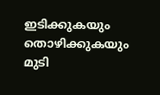ഇടിക്കുകയും തൊഴിക്കുകയും മുടി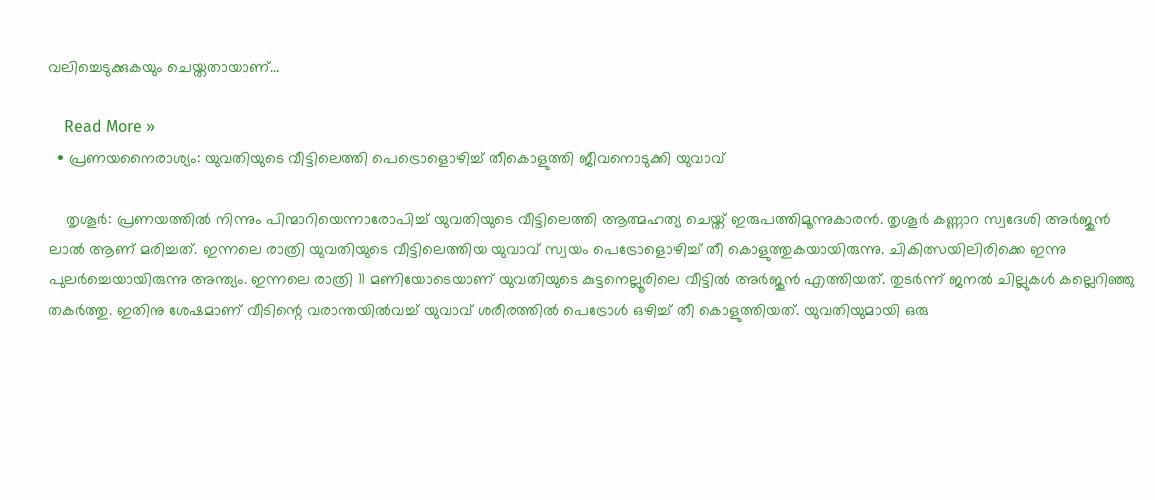വലിച്ചെടുക്കുകയും ചെയ്തതായാണ്…

    Read More »
  • പ്രണയനൈരാശ്യം: യുവതിയുടെ വീട്ടിലെത്തി പെട്രൊളൊഴിച്ച് തീകൊളുത്തി ജീവനൊടുക്കി യുവാവ്

    തൃശൂര്‍: പ്രണയത്തില്‍ നിന്നും പിന്മാറിയെന്നാരോപിച്ച് യുവതിയുടെ വീട്ടിലെത്തി ആത്മഹത്യ ചെയ്ത് ഇരുപത്തിമൂന്നുകാരന്‍. തൃശൂര്‍ കണ്ണാറ സ്വദേശി അര്‍ജുന്‍ ലാല്‍ ആണ് മരിച്ചത്. ഇന്നലെ രാത്രി യുവതിയുടെ വീട്ടിലെത്തിയ യുവാവ് സ്വയം പെട്രോളൊഴിച്ച് തീ കൊളുത്തുകയായിരുന്നു. ചികിത്സയിലിരിക്കെ ഇന്നു പുലര്‍ച്ചെയായിരുന്നു അന്ത്യം. ഇന്നലെ രാത്രി 11 മണിയോടെയാണ് യുവതിയുടെ കുട്ടനെല്ലൂരിലെ വീട്ടില്‍ അര്‍ജുന്‍ എത്തിയത്. തുടര്‍ന്ന് ജനല്‍ ചില്ലുകള്‍ കല്ലെറിഞ്ഞു തകര്‍ത്തു. ഇതിനു ശേഷമാണ് വീടിന്റെ വരാന്തയില്‍വച്ച് യുവാവ് ശരീരത്തില്‍ പെട്രോള്‍ ഒഴിച്ച് തീ കൊളുത്തിയത്. യുവതിയുമായി ഒരു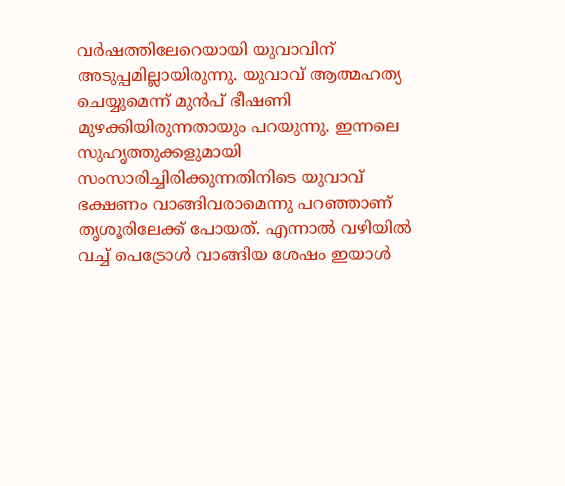വര്‍ഷത്തിലേറെയായി യുവാവിന് അടുപ്പമില്ലായിരുന്നു. യുവാവ് ആത്മഹത്യ ചെയ്യുമെന്ന് മുന്‍പ് ഭീഷണി മുഴക്കിയിരുന്നതായും പറയുന്നു. ഇന്നലെ സുഹൃത്തുക്കളുമായി സംസാരിച്ചിരിക്കുന്നതിനിടെ യുവാവ് ഭക്ഷണം വാങ്ങിവരാമെന്നു പറഞ്ഞാണ് തൃശൂരിലേക്ക് പോയത്. എന്നാല്‍ വഴിയില്‍ വച്ച് പെട്രോള്‍ വാങ്ങിയ ശേഷം ഇയാള്‍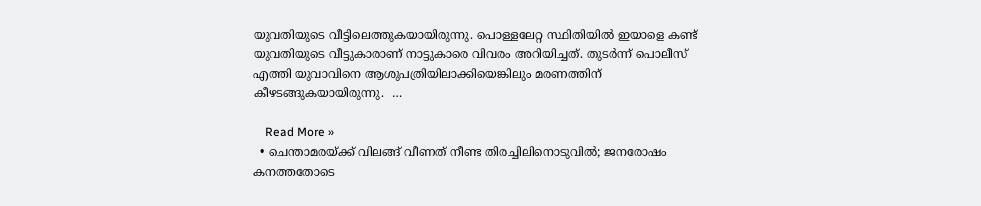യുവതിയുടെ വീട്ടിലെത്തുകയായിരുന്നു. പൊള്ളലേറ്റ സ്ഥിതിയില്‍ ഇയാളെ കണ്ട് യുവതിയുടെ വീട്ടുകാരാണ് നാട്ടുകാരെ വിവരം അറിയിച്ചത്. തുടര്‍ന്ന് പൊലീസ് എത്തി യുവാവിനെ ആശുപത്രിയിലാക്കിയെങ്കിലും മരണത്തിന് കീഴടങ്ങുകയായിരുന്നു.  …

    Read More »
  • ചെന്താമരയ്ക്ക് വിലങ്ങ് വീണത് നീണ്ട തിരച്ചിലിനൊടുവില്‍; ജനരോഷം കനത്തതോടെ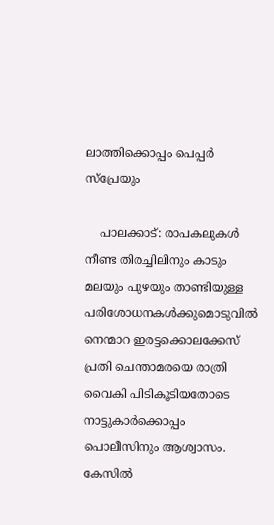ലാത്തിക്കൊപ്പം പെപ്പര്‍ സ്‌പ്രേയും

    പാലക്കാട്: രാപകലുകള്‍ നീണ്ട തിരച്ചിലിനും കാടും മലയും പുഴയും താണ്ടിയുള്ള പരിശോധനകള്‍ക്കുമൊടുവില്‍ നെന്മാറ ഇരട്ടക്കൊലക്കേസ് പ്രതി ചെന്താമരയെ രാത്രി വൈകി പിടികൂടിയതോടെ നാട്ടുകാര്‍ക്കൊപ്പം പൊലീസിനും ആശ്വാസം. കേസില്‍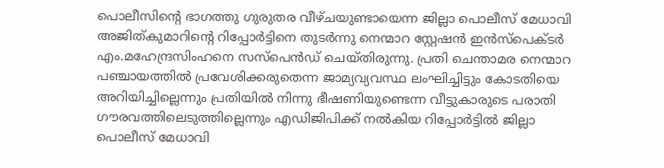പൊലീസിന്റെ ഭാഗത്തു ഗുരുതര വീഴ്ചയുണ്ടായെന്ന ജില്ലാ പൊലീസ് മേധാവി അജിത്കുമാറിന്റെ റിപ്പോര്‍ട്ടിനെ തുടര്‍ന്നു നെന്മാറ സ്റ്റേഷന്‍ ഇന്‍സ്‌പെക്ടര്‍ എം.മഹേന്ദ്രസിംഹനെ സസ്‌പെന്‍ഡ് ചെയ്തിരുന്നു. പ്രതി ചെന്താമര നെന്മാറ പഞ്ചായത്തില്‍ പ്രവേശിക്കരുതെന്ന ജാമ്യവ്യവസ്ഥ ലംഘിച്ചിട്ടും കോടതിയെ അറിയിച്ചില്ലെന്നും പ്രതിയില്‍ നിന്നു ഭീഷണിയുണ്ടെന്ന വീട്ടുകാരുടെ പരാതി ഗൗരവത്തിലെടുത്തില്ലെന്നും എഡിജിപിക്ക് നല്‍കിയ റിപ്പോര്‍ട്ടില്‍ ജില്ലാ പൊലീസ് മേധാവി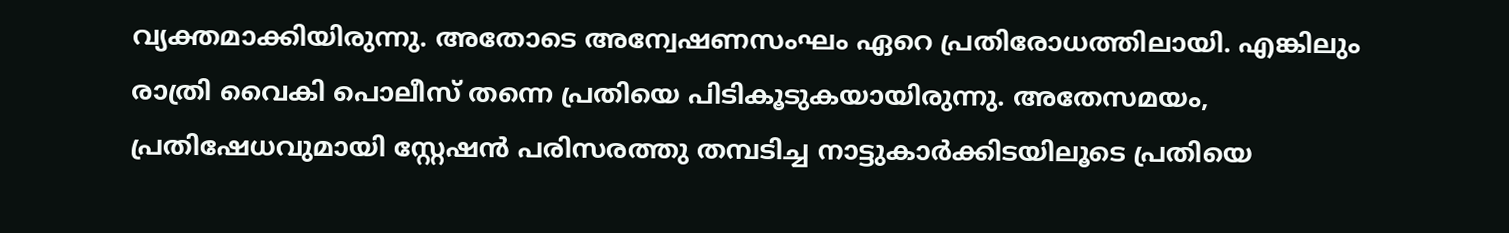വ്യക്തമാക്കിയിരുന്നു. അതോടെ അന്വേഷണസംഘം ഏറെ പ്രതിരോധത്തിലായി. എങ്കിലും രാത്രി വൈകി പൊലീസ് തന്നെ പ്രതിയെ പിടികൂടുകയായിരുന്നു. അതേസമയം, പ്രതിഷേധവുമായി സ്റ്റേഷന്‍ പരിസരത്തു തമ്പടിച്ച നാട്ടുകാര്‍ക്കിടയിലൂടെ പ്രതിയെ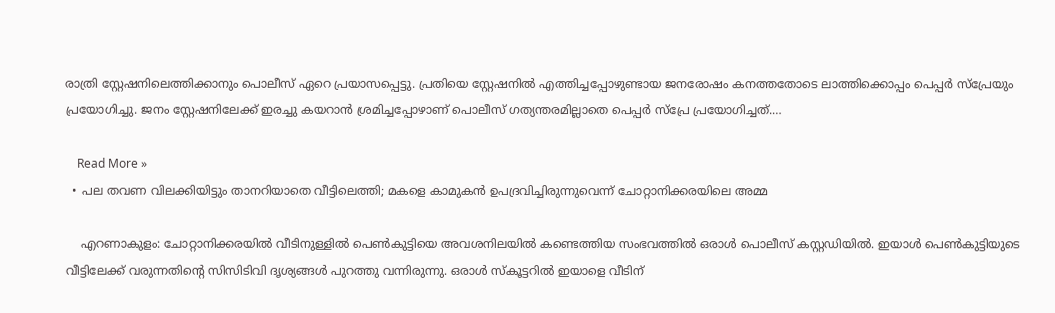രാത്രി സ്റ്റേഷനിലെത്തിക്കാനും പൊലീസ് ഏറെ പ്രയാസപ്പെട്ടു. പ്രതിയെ സ്റ്റേഷനില്‍ എത്തിച്ചപ്പോഴുണ്ടായ ജനരോഷം കനത്തതോടെ ലാത്തിക്കൊപ്പം പെപ്പര്‍ സ്‌പ്രേയും പ്രയോഗിച്ചു. ജനം സ്റ്റേഷനിലേക്ക് ഇരച്ചു കയറാന്‍ ശ്രമിച്ചപ്പോഴാണ് പൊലീസ് ഗത്യന്തരമില്ലാതെ പെപ്പര്‍ സ്‌പ്രേ പ്രയോഗിച്ചത്.…

    Read More »
  • പല തവണ വിലക്കിയിട്ടും താനറിയാതെ വീട്ടിലെത്തി; മകളെ കാമുകന്‍ ഉപദ്രവിച്ചിരുന്നുവെന്ന് ചോറ്റാനിക്കരയിലെ അമ്മ

    എറണാകുളം: ചോറ്റാനിക്കരയില്‍ വീടിനുള്ളില്‍ പെണ്‍കുട്ടിയെ അവശനിലയില്‍ കണ്ടെത്തിയ സംഭവത്തില്‍ ഒരാള്‍ പൊലീസ് കസ്റ്റഡിയില്‍. ഇയാള്‍ പെണ്‍കുട്ടിയുടെ വീട്ടിലേക്ക് വരുന്നതിന്റെ സിസിടിവി ദൃശ്യങ്ങള്‍ പുറത്തു വന്നിരുന്നു. ഒരാള്‍ സ്‌കൂട്ടറില്‍ ഇയാളെ വീടിന്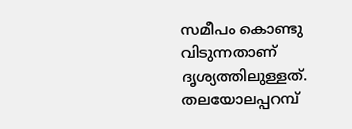സമീപം കൊണ്ടു വിടുന്നതാണ് ദൃശ്യത്തിലുള്ളത്. തലയോലപ്പറമ്പ്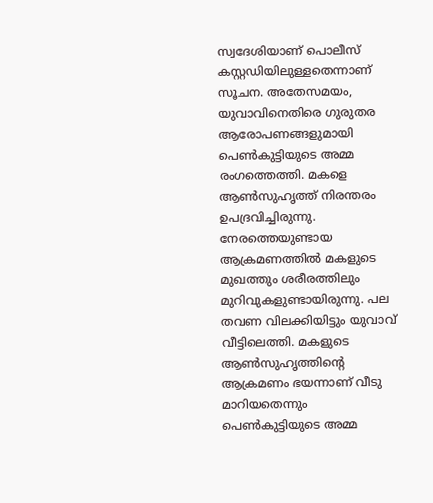സ്വദേശിയാണ് പൊലീസ് കസ്റ്റഡിയിലുള്ളതെന്നാണ് സൂചന. അതേസമയം, യുവാവിനെതിരെ ഗുരുതര ആരോപണങ്ങളുമായി പെണ്‍കുട്ടിയുടെ അമ്മ രംഗത്തെത്തി. മകളെ ആണ്‍സുഹൃത്ത് നിരന്തരം ഉപദ്രവിച്ചിരുന്നു. നേരത്തെയുണ്ടായ ആക്രമണത്തില്‍ മകളുടെ മുഖത്തും ശരീരത്തിലും മുറിവുകളുണ്ടായിരുന്നു. പല തവണ വിലക്കിയിട്ടും യുവാവ് വീട്ടിലെത്തി. മകളുടെ ആണ്‍സുഹൃത്തിന്റെ ആക്രമണം ഭയന്നാണ് വീടു മാറിയതെന്നും പെണ്‍കുട്ടിയുടെ അമ്മ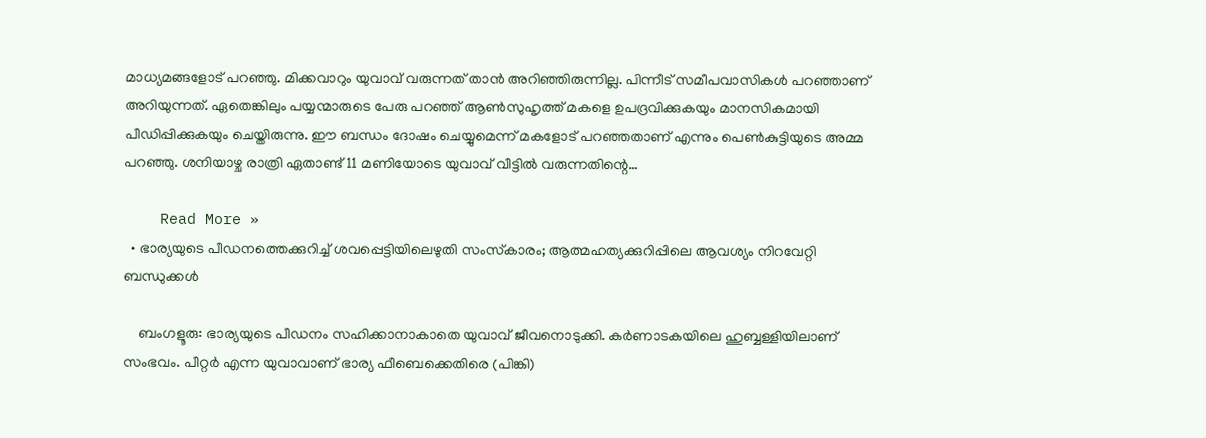മാധ്യമങ്ങളോട് പറഞ്ഞു. മിക്കവാറും യുവാവ് വരുന്നത് താന്‍ അറിഞ്ഞിരുന്നില്ല. പിന്നീട് സമീപവാസികള്‍ പറഞ്ഞാണ് അറിയുന്നത്. ഏതെങ്കിലും പയ്യന്മാരുടെ പേരു പറഞ്ഞ് ആണ്‍സുഹൃത്ത് മകളെ ഉപദ്രവിക്കുകയും മാനസികമായി പീഡിപ്പിക്കുകയും ചെയ്തിരുന്നു. ഈ ബന്ധം ദോഷം ചെയ്യുമെന്ന് മകളോട് പറഞ്ഞതാണ് എന്നും പെണ്‍കുട്ടിയുടെ അമ്മ പറഞ്ഞു. ശനിയാഴ്ച രാത്രി ഏതാണ്ട് 11 മണിയോടെ യുവാവ് വീട്ടില്‍ വരുന്നതിന്റെ…

    Read More »
  • ഭാര്യയുടെ പീഡനത്തെക്കുറിച്ച് ശവപ്പെട്ടിയിലെഴുതി സംസ്‌കാരം; ആത്മഹത്യക്കുറിപ്പിലെ ആവശ്യം നിറവേറ്റി ബന്ധുക്കള്‍

    ബംഗളൂരു: ഭാര്യയുടെ പീഡനം സഹിക്കാനാകാതെ യുവാവ് ജീവനൊടുക്കി. കര്‍ണാടകയിലെ ഹുബ്ബള്ളിയിലാണ് സംഭവം. പീറ്റര്‍ എന്ന യുവാവാണ് ഭാര്യ ഫീബെക്കെതിരെ (പിങ്കി)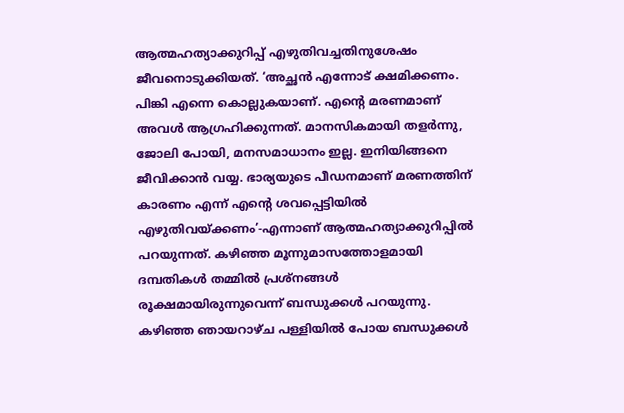ആത്മഹത്യാക്കുറിപ്പ് എഴുതിവച്ചതിനുശേഷം ജീവനൊടുക്കിയത്. ‘അച്ഛന്‍ എന്നോട് ക്ഷമിക്കണം. പിങ്കി എന്നെ കൊല്ലുകയാണ്. എന്റെ മരണമാണ് അവള്‍ ആഗ്രഹിക്കുന്നത്. മാനസികമായി തളര്‍ന്നു, ജോലി പോയി, മനസമാധാനം ഇല്ല. ഇനിയിങ്ങനെ ജീവിക്കാന്‍ വയ്യ. ഭാര്യയുടെ പീഡനമാണ് മരണത്തിന് കാരണം എന്ന് എന്റെ ശവപ്പെട്ടിയില്‍ എഴുതിവയ്ക്കണം’-എന്നാണ് ആത്മഹത്യാക്കുറിപ്പില്‍ പറയുന്നത്. കഴിഞ്ഞ മൂന്നുമാസത്തോളമായി ദമ്പതികള്‍ തമ്മില്‍ പ്രശ്നങ്ങള്‍ രൂക്ഷമായിരുന്നുവെന്ന് ബന്ധുക്കള്‍ പറയുന്നു. കഴിഞ്ഞ ഞായറാഴ്ച പള്ളിയില്‍ പോയ ബന്ധുക്കള്‍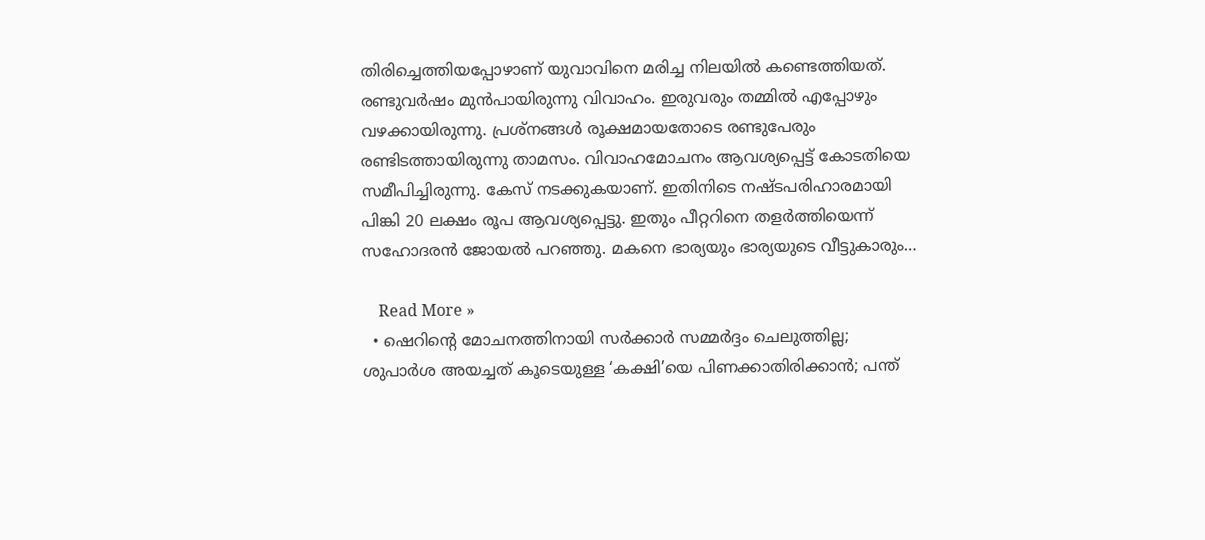തിരിച്ചെത്തിയപ്പോഴാണ് യുവാവിനെ മരിച്ച നിലയില്‍ കണ്ടെത്തിയത്. രണ്ടുവര്‍ഷം മുന്‍പായിരുന്നു വിവാഹം. ഇരുവരും തമ്മില്‍ എപ്പോഴും വഴക്കായിരുന്നു. പ്രശ്നങ്ങള്‍ രൂക്ഷമായതോടെ രണ്ടുപേരും രണ്ടിടത്തായിരുന്നു താമസം. വിവാഹമോചനം ആവശ്യപ്പെട്ട് കോടതിയെ സമീപിച്ചിരുന്നു. കേസ് നടക്കുകയാണ്. ഇതിനിടെ നഷ്ടപരിഹാരമായി പിങ്കി 20 ലക്ഷം രൂപ ആവശ്യപ്പെട്ടു. ഇതും പീറ്ററിനെ തളര്‍ത്തിയെന്ന് സഹോദരന്‍ ജോയല്‍ പറഞ്ഞു. മകനെ ഭാര്യയും ഭാര്യയുടെ വീട്ടുകാരും…

    Read More »
  • ഷെറിന്റെ മോചനത്തിനായി സര്‍ക്കാര്‍ സമ്മര്‍ദ്ദം ചെലുത്തില്ല; ശുപാര്‍ശ അയച്ചത് കൂടെയുള്ള ‘കക്ഷി’യെ പിണക്കാതിരിക്കാന്‍; പന്ത്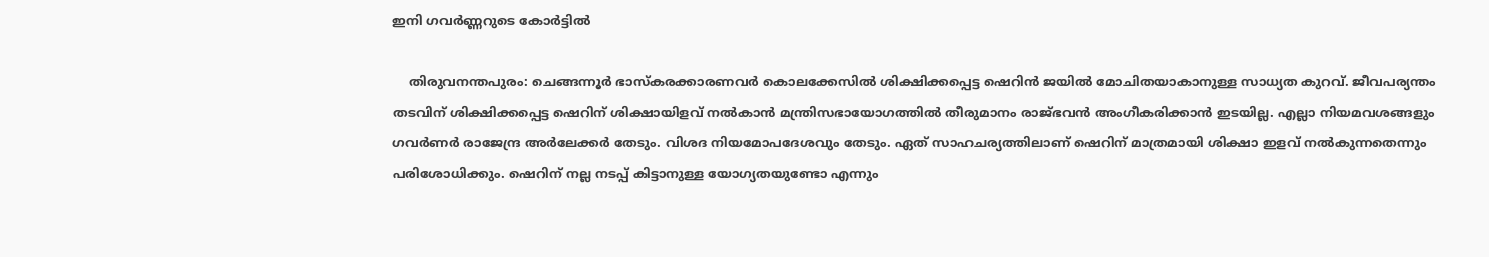ഇനി ഗവര്‍ണ്ണറുടെ കോര്‍ട്ടില്‍

    തിരുവനന്തപുരം: ചെങ്ങന്നൂര്‍ ഭാസ്‌കരക്കാരണവര്‍ കൊലക്കേസില്‍ ശിക്ഷിക്കപ്പെട്ട ഷെറിന്‍ ജയില്‍ മോചിതയാകാനുള്ള സാധ്യത കുറവ്. ജീവപര്യന്തം തടവിന് ശിക്ഷിക്കപ്പെട്ട ഷെറിന് ശിക്ഷായിളവ് നല്‍കാന്‍ മന്ത്രിസഭായോഗത്തില്‍ തീരുമാനം രാജ്ഭവന്‍ അംഗീകരിക്കാന്‍ ഇടയില്ല. എല്ലാ നിയമവശങ്ങളും ഗവര്‍ണര്‍ രാജേന്ദ്ര അര്‍ലേക്കര്‍ തേടും. വിശദ നിയമോപദേശവും തേടും. ഏത് സാഹചര്യത്തിലാണ് ഷെറിന് മാത്രമായി ശിക്ഷാ ഇളവ് നല്‍കുന്നതെന്നും പരിശോധിക്കും. ഷെറിന് നല്ല നടപ്പ് കിട്ടാനുള്ള യോഗ്യതയുണ്ടോ എന്നും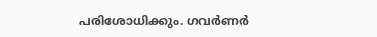പരിശോധിക്കും. ഗവര്‍ണര്‍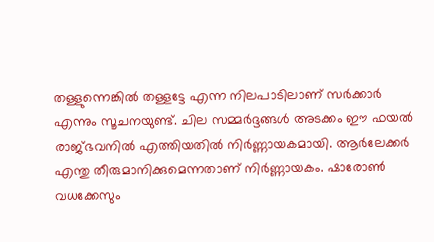തള്ളുന്നെങ്കില്‍ തള്ളട്ടേ എന്ന നിലപാടിലാണ് സര്‍ക്കാര്‍ എന്നും സൂചനയുണ്ട്. ചില സമ്മര്‍ദ്ദങ്ങള്‍ അടക്കം ഈ ഫയല്‍ രാജ്ഭവനില്‍ എത്തിയതില്‍ നിര്‍ണ്ണായകമായി. ആര്‍ലേക്കര്‍ എന്തു തീരുമാനിക്കുമെന്നതാണ് നിര്‍ണ്ണായകം. ഷാരോണ്‍ വധക്കേസും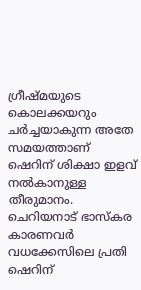ഗ്രീഷ്മയുടെ കൊലക്കയറും ചര്‍ച്ചയാകുന്ന അതേ സമയത്താണ് ഷെറിന് ശിക്ഷാ ഇളവ് നല്‍കാനുള്ള തീരുമാനം. ചെറിയനാട് ഭാസ്‌കര കാരണവര്‍ വധക്കേസിലെ പ്രതി ഷെറിന്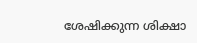ശേഷിക്കുന്ന ശിക്ഷാ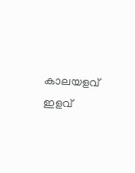കാലയളവ് ഇളവ്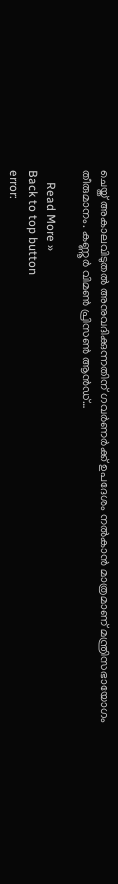ചെയ്ത് അകാലവിടുതല്‍ അനുവദിക്കുന്നതിന് ഗവര്‍ണര്‍ക്ക് ഉപദേശം നല്‍കാന്‍ മാത്രമാണ് മന്ത്രിസഭായോഗം തീരുമാനം. കണ്ണൂര്‍ വിമണ്‍ പ്രിസണ്‍ ആന്‍ഡ്…

    Read More »
Back to top button
error: